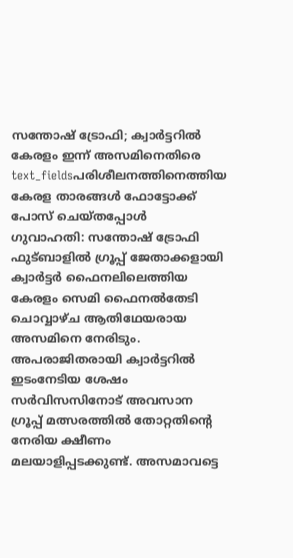സന്തോഷ് ട്രോഫി; ക്വാർട്ടറിൽ കേരളം ഇന്ന് അസമിനെതിരെ
text_fieldsപരിശീലനത്തിനെത്തിയ കേരള താരങ്ങൾ ഫോട്ടോക്ക് പോസ് ചെയ്തപ്പോൾ
ഗുവാഹതി: സന്തോഷ് ട്രോഫി ഫുട്ബാളിൽ ഗ്രൂപ്പ് ജേതാക്കളായി ക്വാർട്ടർ ഫൈനലിലെത്തിയ കേരളം സെമി ഫൈനൽതേടി ചൊവ്വാഴ്ച ആതിഥേയരായ അസമിനെ നേരിടും. അപരാജിതരായി ക്വാർട്ടറിൽ ഇടംനേടിയ ശേഷം സർവിസസിനോട് അവസാന ഗ്രൂപ്പ് മത്സരത്തിൽ തോറ്റതിന്റെ നേരിയ ക്ഷീണം മലയാളിപ്പടക്കുണ്ട്. അസമാവട്ടെ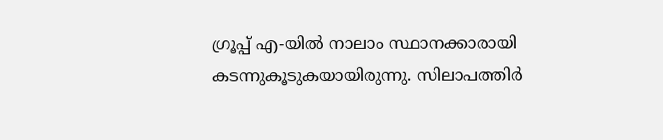ഗ്രൂപ്പ് എ-യിൽ നാലാം സ്ഥാനക്കാരായി കടന്നുകൂടുകയായിരുന്നു. സിലാപത്തിർ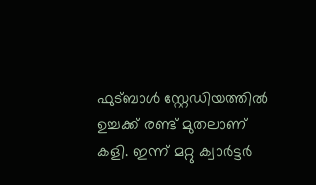ഫുട്ബാൾ സ്റ്റേഡിയത്തിൽ ഉച്ചക്ക് രണ്ട് മുതലാണ് കളി. ഇന്ന് മറ്റു ക്വാർട്ടർ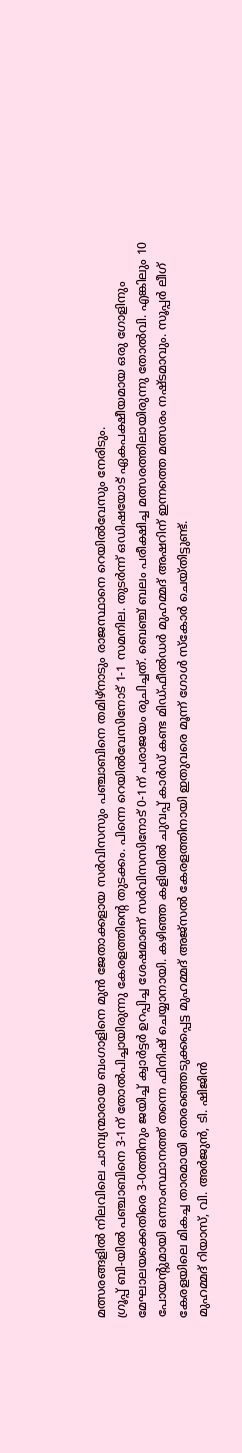മത്സരങ്ങളിൽ നിലവിലെ ചാമ്പ്യന്മാരായ ബംഗാളിനെ മുൻ ജേതാക്കളായ സർവിസസും പഞ്ചാബിനെ തമിഴ്നാടും രാജസ്ഥാനെ റെയിൽവേസും നേരിടും.
ഗ്രൂപ്പ് ബി-യിൽ പഞ്ചാബിനെ 3-1ന് തോൽപിച്ചായിരുന്നു കേരളത്തിന്റെ തുടക്കം. പിന്നെ റെയിൽവേസിനോട് 1-1 സമനില. തുടർന്ന് ഒഡിഷയോട് ഏകപക്ഷീയമായ ഒരു ഗോളിനും മേഘാലയക്കെതിരെ 3-0ത്തിനും ജയിച്ച് ക്വാർട്ടർ ഉറപ്പിച്ച ശേഷമാണ് സർവിസസിനോട് 0-1ന് പരാജയം രുചിച്ചത്. ബെഞ്ച് ബലം പരീക്ഷിച്ച മത്സരത്തിലായിരുന്നു തോൽവി. എങ്കിലും 10 പോയന്റുമായി ഒന്നാംസ്ഥാനത്ത് തന്നെ ഫിനിഷ് ചെയ്യാനായി. കഴിഞ്ഞ കളിയിൽ ചുവപ്പ് കാർഡ് കണ്ട മിഡ്ഫീൽഡർ മുഹമ്മദ് അഷറിന് ഇന്നത്തെ മത്സരം നഷ്ടമാവും. സൂപ്പർ ലീഗ് കേരളയിലെ മികച്ച താരമായി തെരഞ്ഞെടുക്കപ്പെട്ട മുഹമ്മദ് അജ്സൽ കേരളത്തിനായി ഇതുവരെ മൂന്ന് ഗോൾ സ്കോർ ചെയ്തിട്ടുണ്ട്.
മുഹമ്മദ് റിയാസ്, വി. അർജുൻ, ടി. ഷിജിൻ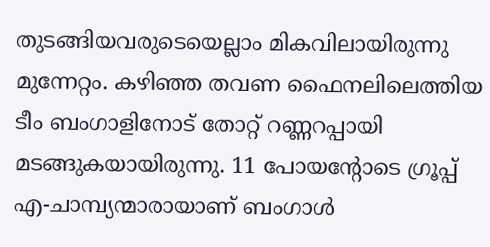തുടങ്ങിയവരുടെയെല്ലാം മികവിലായിരുന്നു മുന്നേറ്റം. കഴിഞ്ഞ തവണ ഫൈനലിലെത്തിയ ടീം ബംഗാളിനോട് തോറ്റ് റണ്ണറപ്പായി മടങ്ങുകയായിരുന്നു. 11 പോയന്റോടെ ഗ്രൂപ്പ് എ-ചാമ്പ്യന്മാരായാണ് ബംഗാൾ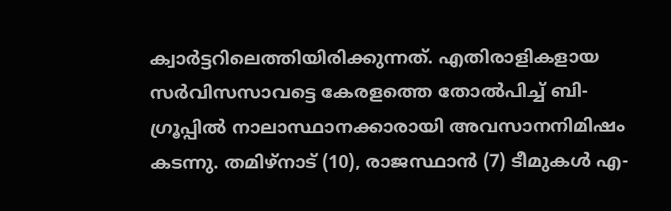ക്വാർട്ടറിലെത്തിയിരിക്കുന്നത്. എതിരാളികളായ സർവിസസാവട്ടെ കേരളത്തെ തോൽപിച്ച് ബി-ഗ്രൂപ്പിൽ നാലാസ്ഥാനക്കാരായി അവസാനനിമിഷം കടന്നു. തമിഴ്നാട് (10), രാജസ്ഥാൻ (7) ടീമുകൾ എ-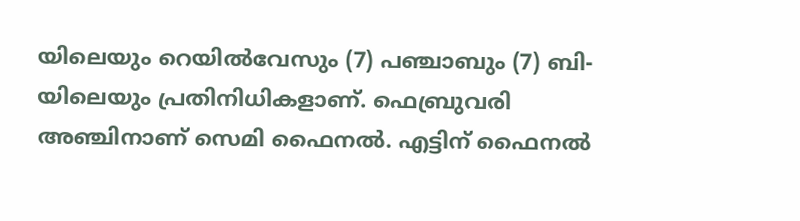യിലെയും റെയിൽവേസും (7) പഞ്ചാബും (7) ബി-യിലെയും പ്രതിനിധികളാണ്. ഫെബ്രുവരി അഞ്ചിനാണ് സെമി ഫൈനൽ. എട്ടിന് ഫൈനൽ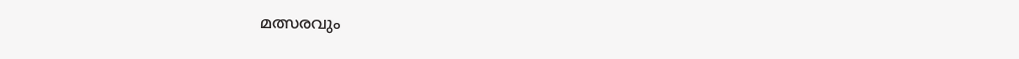മത്സരവും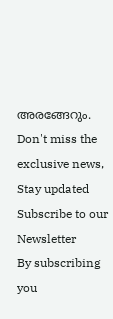അരങ്ങേറും.
Don't miss the exclusive news, Stay updated
Subscribe to our Newsletter
By subscribing you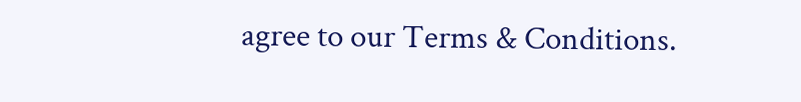agree to our Terms & Conditions.